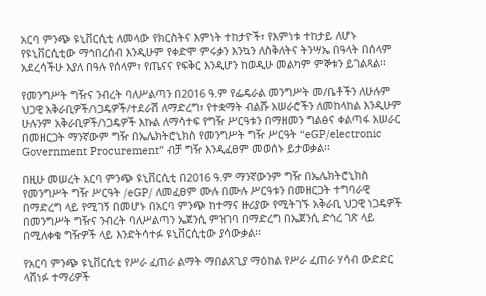አርባ ምንጭ ዩኒቨርሲቲ ለመላው የክርስትና እምነት ተከታዮች፣ የእምነቱ ተከታይ ለሆኑ የዩኒቨርሲቲው ማኅበረሰብ እንዲሁም የቀድሞ ምሩቃን እንኳን ለስቅለትና ትንሣኤ በዓላት በሰላም አደረሳችሁ እያለ በዓሉ የሰላም፣ የጤናና የፍቅር እንዲሆን ከወዲሁ መልካም ምኞቱን ይገልጻል፡፡

የመንግሥት ግዥና ንብረት ባለሥልጣን በ2016 ዓ.ም የፌዴራል መንግሥት መ/ቤቶችን ለሁሉም ህጋዊ አቅራቢዎች/ነጋዴዎች/ተደራሽ ለማድረግ፣ የተቋማት ብልሹ አሠራሮችን ለመከላከል እንዲሁም ሁሉንም አቅራቢዎች/ነጋዴዎች እኩል ለማሳተፍ የግዥ ሥርዓቱን በማዘመን ግልፅና ቀልጣፋ አሠራር በመዘርጋት ማንኛውም ግዥ በኤሌክትሮኒክስ የመንግሥት ግዥ ሥርዓት “eGP/electronic Government Procurement” ብቻ ግዥ እንዲፈፀም መወሰኑ ይታወቃል፡፡

በዚሁ መሠረት አርባ ምንጭ ዩኒቨርሲቲ በ2016 ዓ.ም ማንኛውንም ግዥ በኤሌክትሮኒክስ የመንግሥት ግዥ ሥርዓት /eGP/ ለመፈፀም ሙሉ በሙሉ ሥርዓቱን በመዘርጋት ተግባራዊ በማድረግ ላይ የሚገኝ በመሆኑ በአርባ ምንጭ ከተማና ዙሪያው የሚትገኙ አቅራቢ ህጋዊ ነጋዴዎች በመንግሥት ግዥና ንብረት ባለሥልጣን ኤጀንሲ ምዝገባ በማድረግ በኤጀንሲ ድኅረ ገጽ ላይ በሚለቀቁ ግዥዎች ላይ እንድትሳተፉ ዩኒቨርሲቲው ያሳውቃል፡፡

የአርባ ምንጭ ዩኒቨርሲቲ የሥራ ፈጠራ ልማት ማበልጸጊያ ማዕከል የሥራ ፈጠራ ሃሳብ ውድድር ላሸነፉ ተማሪዎች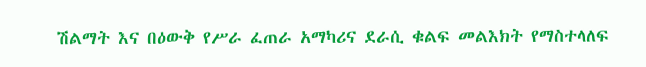ሽልማት እና በዕውቅ የሥራ ፈጠራ አማካሪና ደራሲ ቁልፍ መልእክት የማስተላለፍ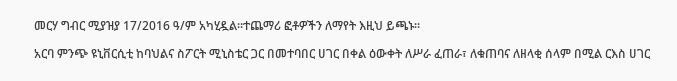መርሃ ግብር ሚያዝያ 17/2016 ዓ/ም አካሂዷል፡፡ተጨማሪ ፎቶዎችን ለማየት እዚህ ይጫኑ፡፡

አርባ ምንጭ ዩኒቨርሲቲ ከባህልና ስፖርት ሚኒስቴር ጋር በመተባበር ሀገር በቀል ዕውቀት ለሥራ ፈጠራ፣ ለቁጠባና ለዘላቂ ሰላም በሚል ርእስ ሀገር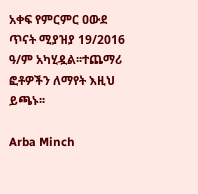አቀፍ የምርምር ዐውደ ጥናት ሚያዝያ 19/2016 ዓ/ም አካሂዷል፡፡ተጨማሪ ፎቶዎችን ለማየት እዚህ ይጫኑ፡፡

Arba Minch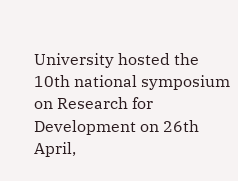University hosted the 10th national symposium on Research for Development on 26th April,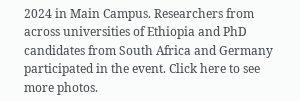2024 in Main Campus. Researchers from across universities of Ethiopia and PhD candidates from South Africa and Germany participated in the event. Click here to see more photos.